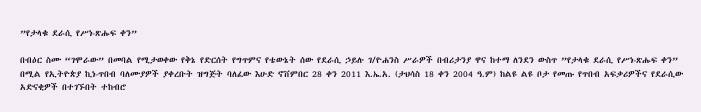”የታላቁ ደራሲ የሥነ-ጽሑፍ ቀን”

በብዕር ስሙ “ገሞራው” በመባል የሚታወቀው የቅኔ የድርሰት የግጥምና የቴውኔት ሰው የደራሲ ኃይሉ ገ/ዮሐንስ ሥራዎች በብሪታንያ ዋና ከተማ ለንደን ውስጥ ”የታላቁ ደራሲ የሥነ-ጽሑፍ ቀን” በሚል የኢትዮጵያ ኪነ-ጥበብ ባለሙያዎች ያቀረቡት ዝግጅት ባለፈው እሁድ ኖቨምበር 28 ቀን 2011 እ.ኤ.አ. (ታህሳስ 18 ቀን 2004 ዓ.ም) ከልዩ ልዩ ቦታ የመጡ የጥበብ አፍቃሪዎችና የደራሲው አድናቂዎች በተገኙበት ተከብሮ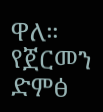ዋለ። የጀርመን ድምፅ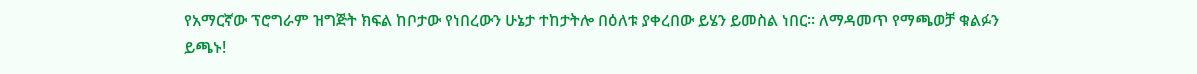የአማርኛው ፕሮግራም ዝግጅት ክፍል ከቦታው የነበረውን ሁኔታ ተከታትሎ በዕለቱ ያቀረበው ይሄን ይመስል ነበር። ለማዳመጥ የማጫወቻ ቁልፉን ይጫኑ!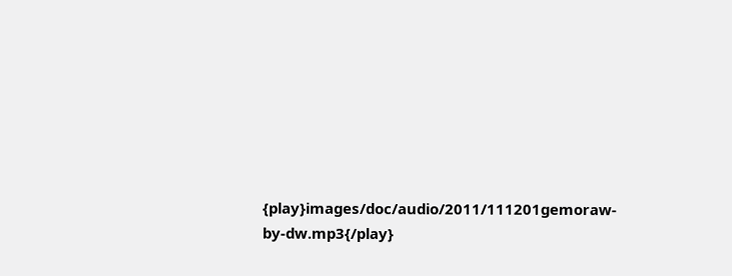{play}images/doc/audio/2011/111201gemoraw-by-dw.mp3{/play}